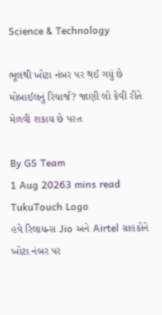Science & Technology

ભૂલથી ખોટા નંબર પર થઈ ગયું છે મોબાઈલનું રિચાર્જ? જાણી લો કેવી રીતે મેળવી શકાય છે પરત

By GS Team
1 Aug 20263 mins read
TukuTouch Logo
હવે રિલાયન્સ Jio અને Airtel ગ્રાહકોને ખોટા નંબર પર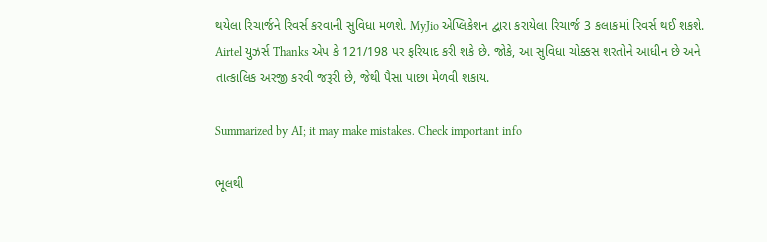થયેલા રિચાર્જને રિવર્સ કરવાની સુવિધા મળશે. MyJio એપ્લિકેશન દ્વારા કરાયેલા રિચાર્જ 3 કલાકમાં રિવર્સ થઈ શકશે. Airtel યુઝર્સ Thanks એપ કે 121/198 પર ફરિયાદ કરી શકે છે. જોકે, આ સુવિધા ચોક્કસ શરતોને આધીન છે અને તાત્કાલિક અરજી કરવી જરૂરી છે, જેથી પૈસા પાછા મેળવી શકાય.

Summarized by AI; it may make mistakes. Check important info

ભૂલથી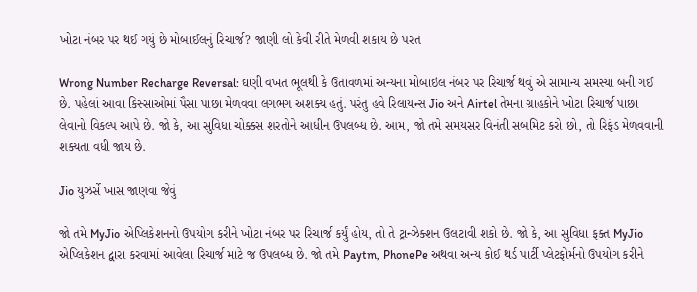ખોટા નંબર પર થઈ ગયું છે મોબાઈલનું રિચાર્જ? જાણી લો કેવી રીતે મેળવી શકાય છે પરત

Wrong Number Recharge Reversal: ઘણી વખત ભૂલથી કે ઉતાવળમાં અન્યના મોબાઇલ નંબર પર રિચાર્જ થવું એ સામાન્ય સમસ્યા બની ગઈ છે. પહેલાં આવા કિસ્સાઓમાં પૈસા પાછા મેળવવા લગભગ અશક્ય હતું. પરંતુ હવે રિલાયન્સ Jio અને Airtel તેમના ગ્રાહકોને ખોટા રિચાર્જ પાછા લેવાનો વિકલ્પ આપે છે. જો કે, આ સુવિધા ચોક્કસ શરતોને આધીન ઉપલબ્ધ છે. આમ, જો તમે સમયસર વિનંતી સબમિટ કરો છો, તો રિફંડ મેળવવાની શક્યતા વધી જાય છે.

Jio યુઝર્સે ખાસ જાણવા જેવું

જો તમે MyJio એપ્લિકેશનનો ઉપયોગ કરીને ખોટા નંબર પર રિચાર્જ કર્યું હોય, તો તે ટ્રાન્ઝેક્શન ઉલટાવી શકો છે. જો કે, આ સુવિધા ફક્ત MyJio એપ્લિકેશન દ્વારા કરવામાં આવેલા રિચાર્જ માટે જ ઉપલબ્ધ છે. જો તમે Paytm, PhonePe અથવા અન્ય કોઈ થર્ડ પાર્ટી પ્લેટફોર્મનો ઉપયોગ કરીને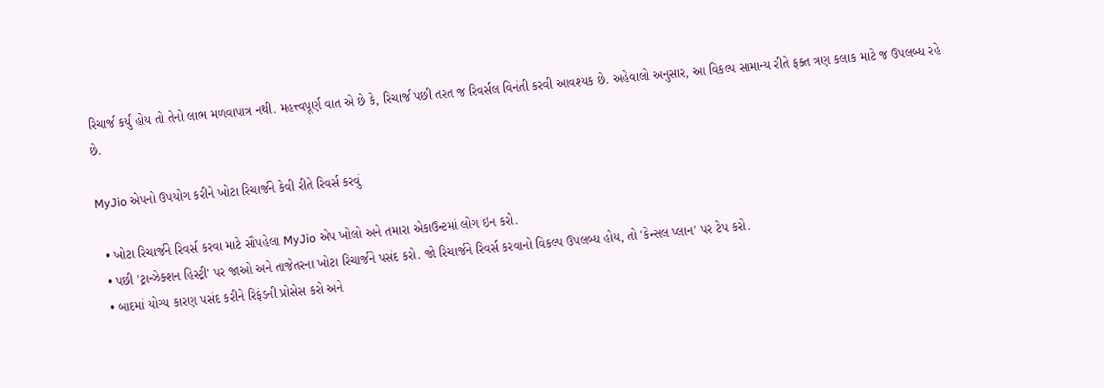રિચાર્જ કર્યું હોય તો તેનો લાભ મળવાપાત્ર નથી. મહત્ત્વપૂર્ણ વાત એ છે કે, રિચાર્જ પછી તરત જ રિવર્સલ વિનંતી કરવી આવશ્યક છે. અહેવાલો અનુસાર, આ વિકલ્પ સામાન્ય રીતે ફક્ત ત્રણ કલાક માટે જ ઉપલબ્ધ રહે છે.

MyJio એપનો ઉપયોગ કરીને ખોટા રિચાર્જને કેવી રીતે રિવર્સ કરવું

  • ખોટા રિચાર્જને રિવર્સ કરવા માટે સૌપહેલા MyJio એપ ખોલો અને તમારા એકાઉન્ટમાં લોગ ઇન કરો.
  • પછી 'ટ્રાન્ઝેક્શન હિસ્ટ્રી' પર જાઓ અને તાજેતરના ખોટા રિચાર્જને પસંદ કરો. જો રિચાર્જને રિવર્સ કરવાનો વિકલ્પ ઉપલબ્ધ હોય, તો 'કેન્સલ પ્લાન' પર ટેપ કરો.
  • બાદમાં યોગ્ય કારણ પસંદ કરીને રિફંડની પ્રોસેસ કરો અને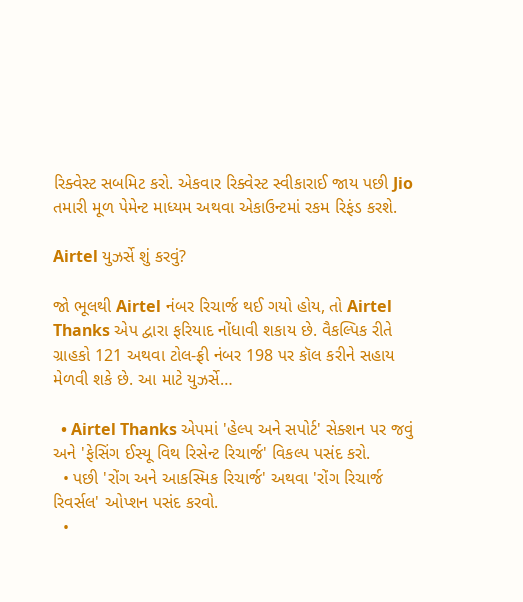રિક્વેસ્ટ સબમિટ કરો. એકવાર રિક્વેસ્ટ સ્વીકારાઈ જાય પછી Jio તમારી મૂળ પેમેન્ટ માધ્યમ અથવા એકાઉન્ટમાં રકમ રિફંડ કરશે.

Airtel યુઝર્સે શું કરવું?

જો ભૂલથી Airtel નંબર રિચાર્જ થઈ ગયો હોય, તો Airtel Thanks એપ દ્વારા ફરિયાદ નોંધાવી શકાય છે. વૈકલ્પિક રીતે ગ્રાહકો 121 અથવા ટોલ-ફ્રી નંબર 198 પર કૉલ કરીને સહાય મેળવી શકે છે. આ માટે યુઝર્સે…

  • Airtel Thanks એપમાં 'હેલ્પ અને સપોર્ટ' સેક્શન પર જવું અને 'ફેસિંગ ઈસ્યૂ વિથ રિસેન્ટ રિચાર્જ' વિકલ્પ પસંદ કરો.
  • પછી 'રોંગ અને આકસ્મિક રિચાર્જ' અથવા 'રોંગ રિચાર્જ રિવર્સલ' ઓપ્શન પસંદ કરવો.
  •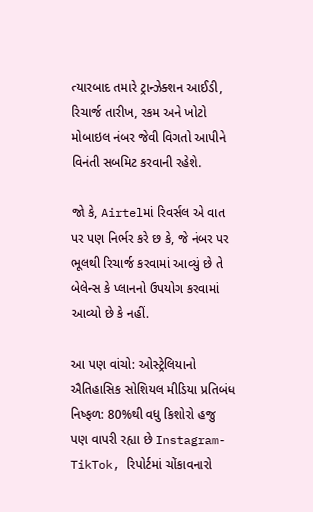ત્યારબાદ તમારે ટ્રાન્ઝેક્શન આઈડી, રિચાર્જ તારીખ, રકમ અને ખોટો મોબાઇલ નંબર જેવી વિગતો આપીને વિનંતી સબમિટ કરવાની રહેશે.

જો કે, Airtelમાં રિવર્સલ એ વાત પર પણ નિર્ભર કરે છ કે, જે નંબર પર ભૂલથી રિચાર્જ કરવામાં આવ્યું છે તે બેલેન્સ કે પ્લાનનો ઉપયોગ કરવામાં આવ્યો છે કે નહીં.

આ પણ વાંચો: ઓસ્ટ્રેલિયાનો ઐતિહાસિક સોશિયલ મીડિયા પ્રતિબંધ નિષ્ફળ: 80%થી વધુ કિશોરો હજુ પણ વાપરી રહ્યા છે Instagram-TikTok, રિપોર્ટમાં ચોંકાવનારો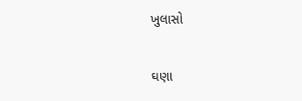ખુલાસો

ઘણા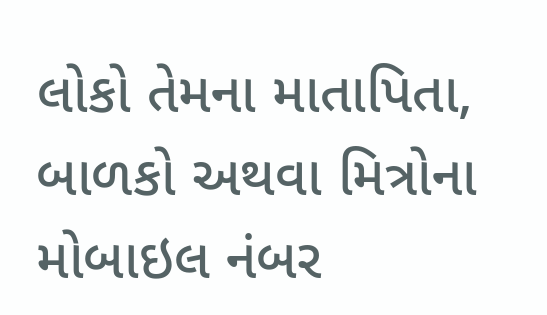લોકો તેમના માતાપિતા, બાળકો અથવા મિત્રોના મોબાઇલ નંબર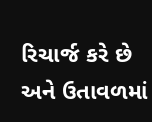રિચાર્જ કરે છે અને ઉતાવળમાં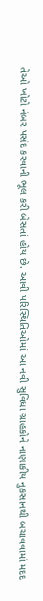તેઓ ખોટો નંબર પસંદ કરવાની ભૂલ કરી બેસતાં હોય છે. આવી પરિસ્થિતિઓમાં આ નવી સુવિધા ગ્રાહકોને નાણાકીય નુકસાનથી બચાવવામાં મદદ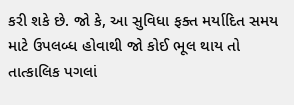કરી શકે છે. જો કે, આ સુવિધા ફક્ત મર્યાદિત સમય માટે ઉપલબ્ધ હોવાથી જો કોઈ ભૂલ થાય તો તાત્કાલિક પગલાં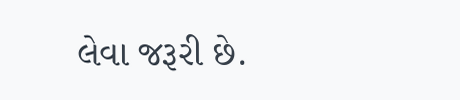લેવા જરૂરી છે.